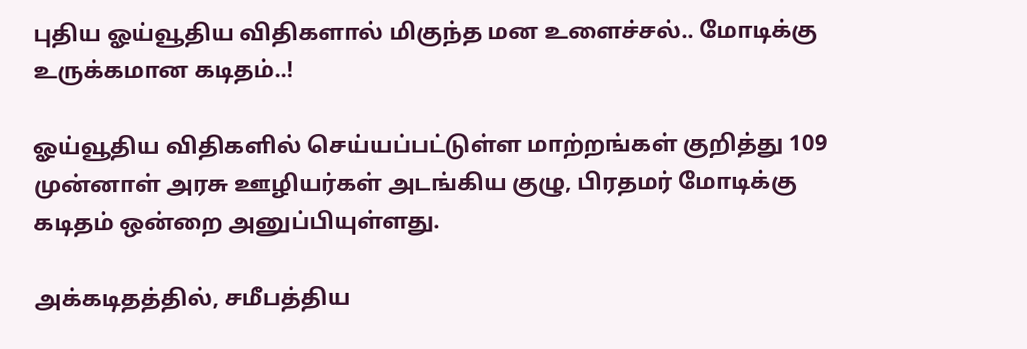புதிய ஓய்வூதிய விதிகளால் மிகுந்த மன உளைச்சல்.. மோடிக்கு உருக்கமான கடிதம்..!

ஓய்வூதிய விதிகளில் செய்யப்பட்டுள்ள மாற்றங்கள் குறித்து 109 முன்னாள் அரசு ஊழியர்கள் அடங்கிய குழு, பிரதமர் மோடிக்கு கடிதம் ஒன்றை அனுப்பியுள்ளது.

அக்கடிதத்தில், சமீபத்திய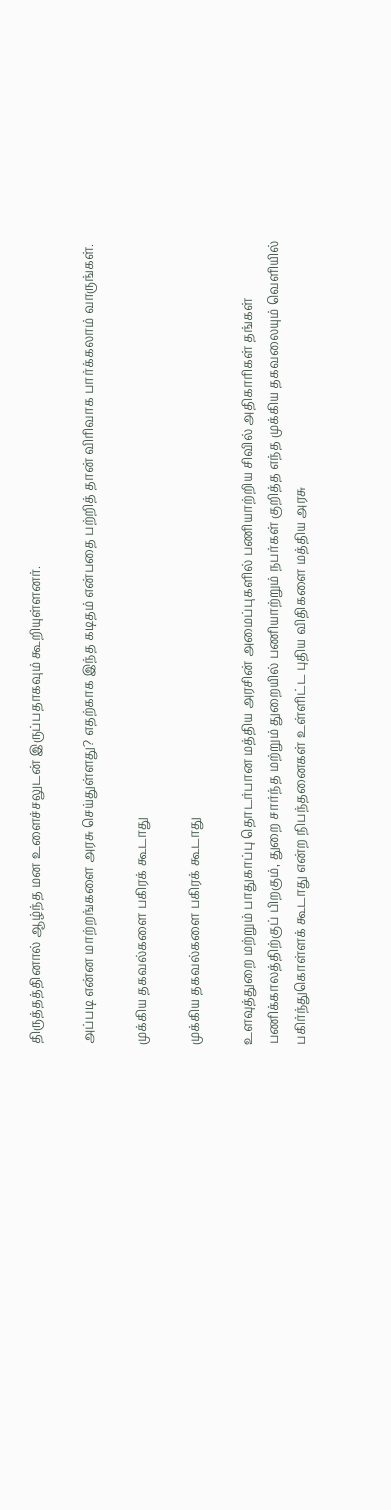திருத்தத்தினால் ஆழ்ந்த மன உளைச்சலுடன் இருப்பதாகவும் கூறியுள்ளனர்.

அப்படி என்ன மாற்றங்களை அரசு செய்துள்ளது? எதற்காக இந்த கடிதம் என்பதை பற்றித் தான் விரிவாக பார்க்கலாம் வாருங்கள்.

முக்கிய தகவல்களை பகிரக் கூடாது

முக்கிய தகவல்களை பகிரக் கூடாது

உளவுத்துறை மற்றும் பாதுகாப்பு தொடர்பான மத்திய அரசின் அமைப்புகளில் பணியாற்றிய சிவில் அதிகாரிகள் தங்கள் பணிக்காலத்திற்குப் பிறகும், துறை சார்ந்த மற்றும் துறையில் பணியாற்றும் நபர்கள் குறித்த எந்த முக்கிய தகவலையும் வெளியில் பகிர்ந்துகொள்ளக் கூடாது என்ற நிபந்தனைகள் உள்ளிட்ட புதிய விதிகளை மத்திய அரசு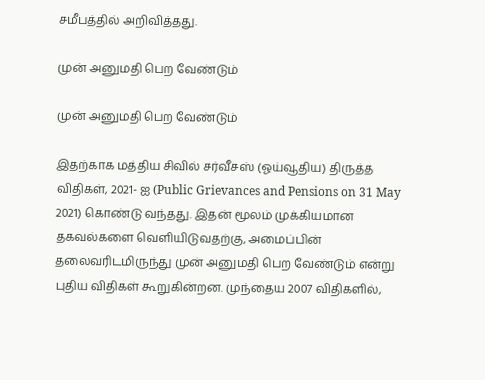சமீபத்தில் அறிவித்தது.

முன் அனுமதி பெற வேண்டும்

முன் அனுமதி பெற வேண்டும்

இதற்காக மத்திய சிவில் சர்வீசஸ் (ஓய்வூதிய) திருத்த விதிகள், 2021- ஐ (Public Grievances and Pensions on 31 May 2021) கொண்டு வந்தது. இதன் மூலம் முக்கியமான தகவல்களை வெளியிடுவதற்கு, அமைப்பின் தலைவரிடமிருந்து முன் அனுமதி பெற வேண்டும் என்று புதிய விதிகள் கூறுகின்றன. முந்தைய 2007 விதிகளில்,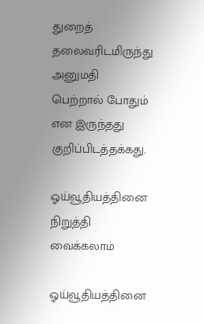துறைத் தலைவரிடமிருந்து அனுமதி பெற்றால் போதும் என இருந்தது குறிப்பிடத்தக்கது.

ஓய்வூதியத்தினை நிறுத்தி வைக்கலாம்

ஓய்வூதியத்தினை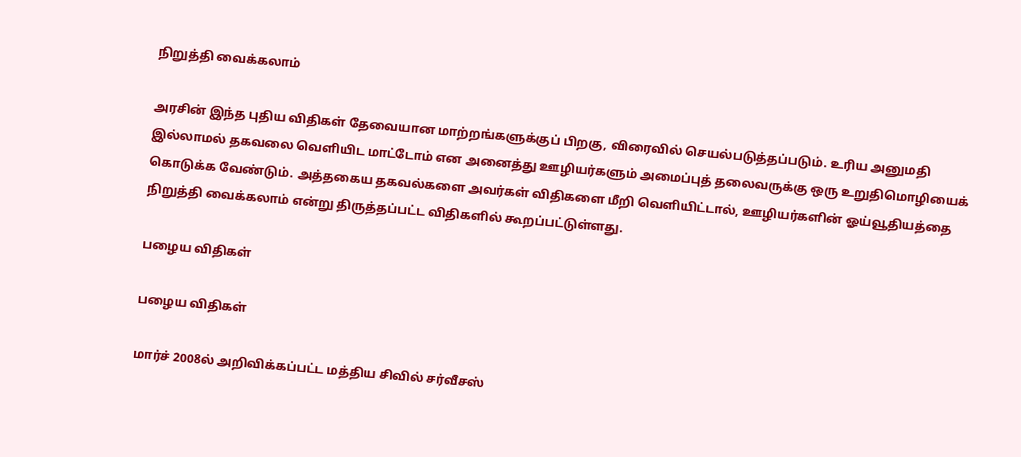நிறுத்தி வைக்கலாம்

அரசின் இந்த புதிய விதிகள் தேவையான மாற்றங்களுக்குப் பிறகு, விரைவில் செயல்படுத்தப்படும். உரிய அனுமதி இல்லாமல் தகவலை வெளியிட மாட்டோம் என அனைத்து ஊழியர்களும் அமைப்புத் தலைவருக்கு ஒரு உறுதிமொழியைக் கொடுக்க வேண்டும். அத்தகைய தகவல்களை அவர்கள் விதிகளை மீறி வெளியிட்டால், ஊழியர்களின் ஓய்வூதியத்தை நிறுத்தி வைக்கலாம் என்று திருத்தப்பட்ட விதிகளில் கூறப்பட்டுள்ளது.

பழைய விதிகள்

பழைய விதிகள்

மார்ச் 2008ல் அறிவிக்கப்பட்ட மத்திய சிவில் சர்வீசஸ்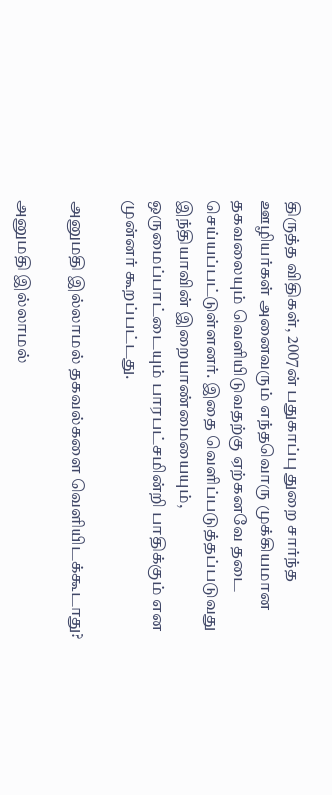திருத்த விதிகள், 2007ன் பதுகாப்பு துறை சார்ந்த ஊழியர்கள் அனைவரும் எந்தவொரு முக்கியமான தகவலையும் வெளியிடுவதற்கு ஏற்கனவே தடை செய்யப்பட்டுள்ளனர். இதை வெளிப்படுத்தப்படுவது இந்தியாவின் இறையாண்மையையும், ஒருமைப்பாட்டையும் பாரபட்சமின்றி பாதிக்கும் என முன்னர் கூறப்பட்டது.

அனுமதி இல்லாமல் தகவல்களை வெளியிடக்கூடாது?

அனுமதி இல்லாமல்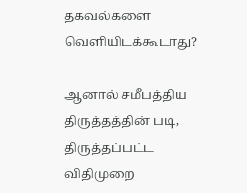தகவல்களை வெளியிடக்கூடாது?

ஆனால் சமீபத்திய திருத்தத்தின் படி, திருத்தப்பட்ட விதிமுறை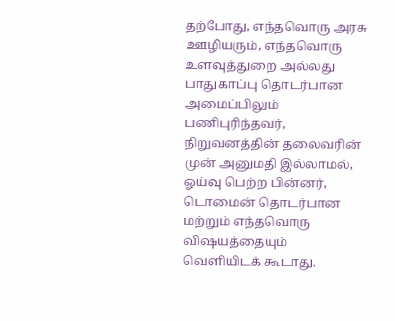தற்போது, எந்தவொரு அரசு ஊழியரும், எந்தவொரு உளவுத்துறை அல்லது பாதுகாப்பு தொடர்பான அமைப்பிலும் பணிபுரிந்தவர், நிறுவனத்தின் தலைவரின் முன் அனுமதி இல்லாமல், ஓய்வு பெற்ற பின்னர், டொமைன் தொடர்பான மற்றும் எந்தவொரு விஷயத்தையும் வெளியிடக் கூடாது.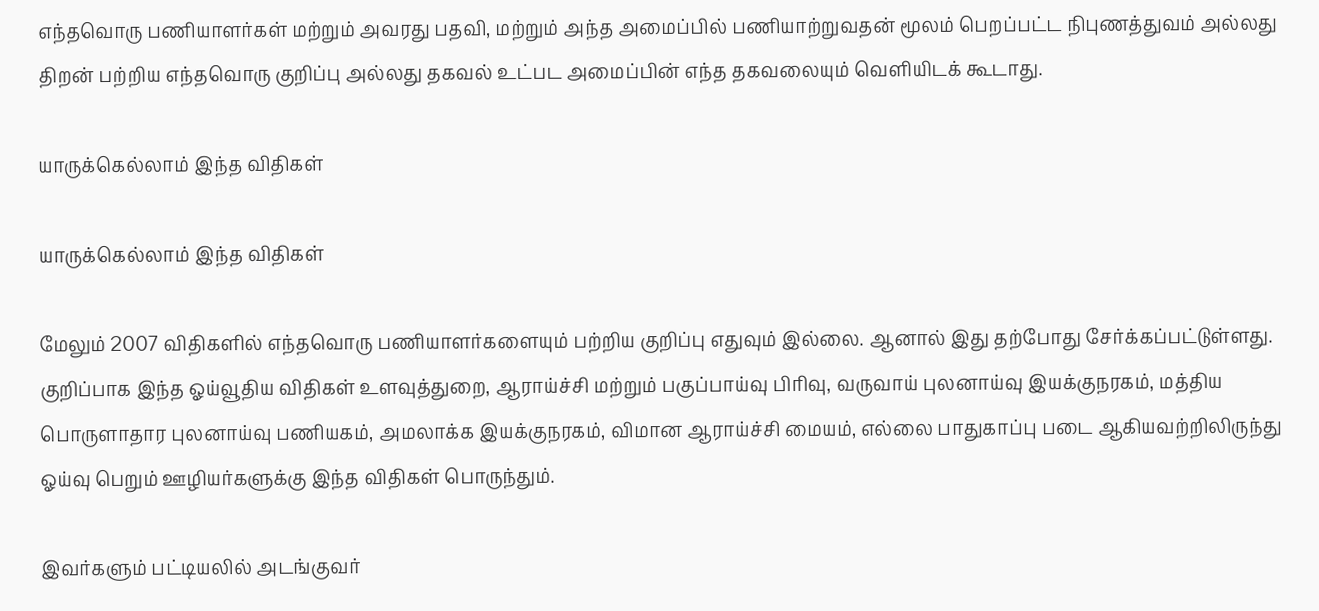எந்தவொரு பணியாளர்கள் மற்றும் அவரது பதவி, மற்றும் அந்த அமைப்பில் பணியாற்றுவதன் மூலம் பெறப்பட்ட நிபுணத்துவம் அல்லது திறன் பற்றிய எந்தவொரு குறிப்பு அல்லது தகவல் உட்பட அமைப்பின் எந்த தகவலையும் வெளியிடக் கூடாது.

யாருக்கெல்லாம் இந்த விதிகள்

யாருக்கெல்லாம் இந்த விதிகள்

மேலும் 2007 விதிகளில் எந்தவொரு பணியாளர்களையும் பற்றிய குறிப்பு எதுவும் இல்லை. ஆனால் இது தற்போது சேர்க்கப்பட்டுள்ளது. குறிப்பாக இந்த ஓய்வூதிய விதிகள் உளவுத்துறை, ஆராய்ச்சி மற்றும் பகுப்பாய்வு பிரிவு, வருவாய் புலனாய்வு இயக்குநரகம், மத்திய பொருளாதார புலனாய்வு பணியகம், அமலாக்க இயக்குநரகம், விமான ஆராய்ச்சி மையம், எல்லை பாதுகாப்பு படை ஆகியவற்றிலிருந்து ஓய்வு பெறும் ஊழியர்களுக்கு இந்த விதிகள் பொருந்தும்.

இவர்களும் பட்டியலில் அடங்குவர்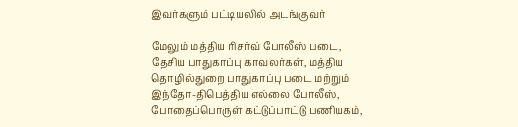இவர்களும் பட்டியலில் அடங்குவர்

மேலும் மத்திய ரிசர்வ் போலீஸ் படை, தேசிய பாதுகாப்பு காவலர்கள், மத்திய தொழில்துறை பாதுகாப்பு படை மற்றும் இந்தோ-திபெத்திய எல்லை போலீஸ், போதைப்பொருள் கட்டுப்பாட்டு பணியகம்,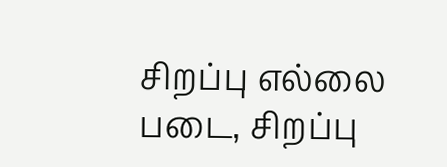சிறப்பு எல்லை படை, சிறப்பு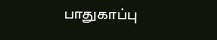பாதுகாப்பு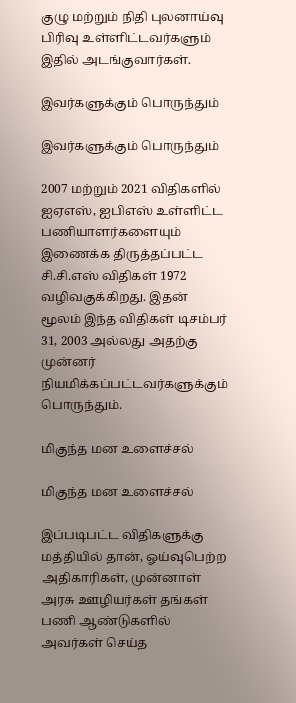குழு மற்றும் நிதி புலனாய்வு பிரிவு உள்ளிட்டவர்களும் இதில் அடங்குவார்கள்.

இவர்களுக்கும் பொருந்தும்

இவர்களுக்கும் பொருந்தும்

2007 மற்றும் 2021 விதிகளில் ஐஏஎஸ், ஐபிஎஸ் உள்ளிட்ட பணியாளர்களையும் இணைக்க திருத்தப்பட்ட சி.சி.எஸ் விதிகள் 1972 வழிவகுக்கிறது. இதன் மூலம் இந்த விதிகள் டிசம்பர் 31, 2003 அல்லது அதற்கு முன்னர் நியமிக்கப்பட்டவர்களுக்கும் பொருந்தும்.

மிகுந்த மன உளைச்சல்

மிகுந்த மன உளைச்சல்

இப்படிபட்ட விதிகளுக்கு மத்தியில் தான், ஓய்வுபெற்ற அதிகாரிகள், முன்னாள் அரசு ஊழியர்கள் தங்கள் பணி ஆண்டுகளில் அவர்கள் செய்த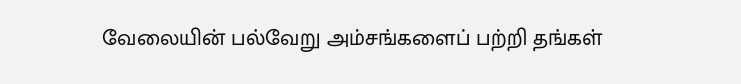வேலையின் பல்வேறு அம்சங்களைப் பற்றி தங்கள்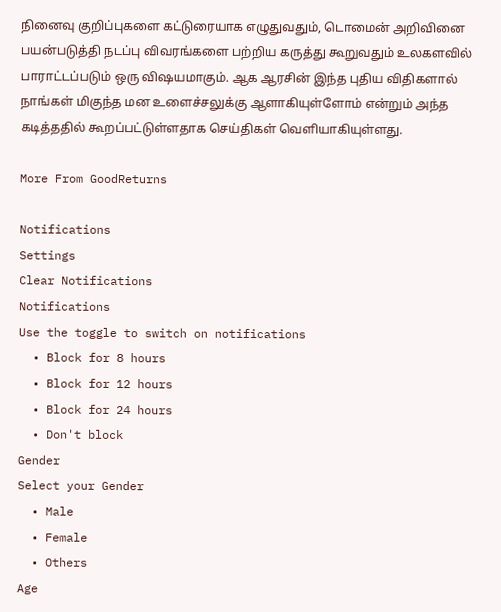நினைவு குறிப்புகளை கட்டுரையாக எழுதுவதும், டொமைன் அறிவினை பயன்படுத்தி நடப்பு விவரங்களை பற்றிய கருத்து கூறுவதும் உலகளவில் பாராட்டப்படும் ஒரு விஷயமாகும். ஆக ஆரசின் இந்த புதிய விதிகளால் நாங்கள் மிகுந்த மன உளைச்சலுக்கு ஆளாகியுள்ளோம் என்றும் அந்த கடித்ததில் கூறப்பட்டுள்ளதாக செய்திகள் வெளியாகியுள்ளது.

More From GoodReturns

Notifications
Settings
Clear Notifications
Notifications
Use the toggle to switch on notifications
  • Block for 8 hours
  • Block for 12 hours
  • Block for 24 hours
  • Don't block
Gender
Select your Gender
  • Male
  • Female
  • Others
Age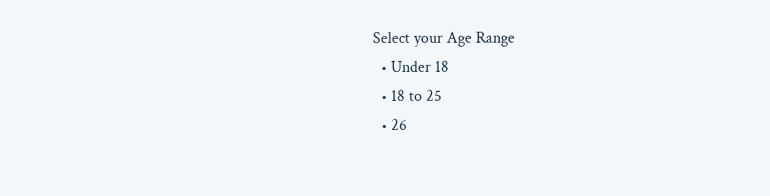Select your Age Range
  • Under 18
  • 18 to 25
  • 26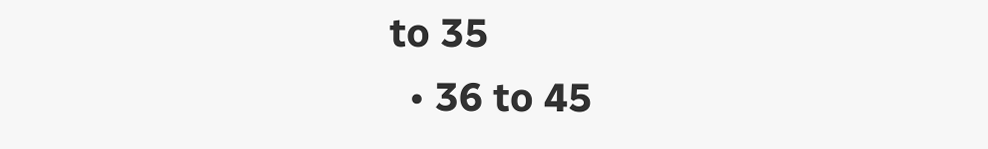to 35
  • 36 to 45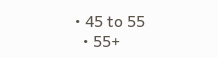• 45 to 55
  • 55+